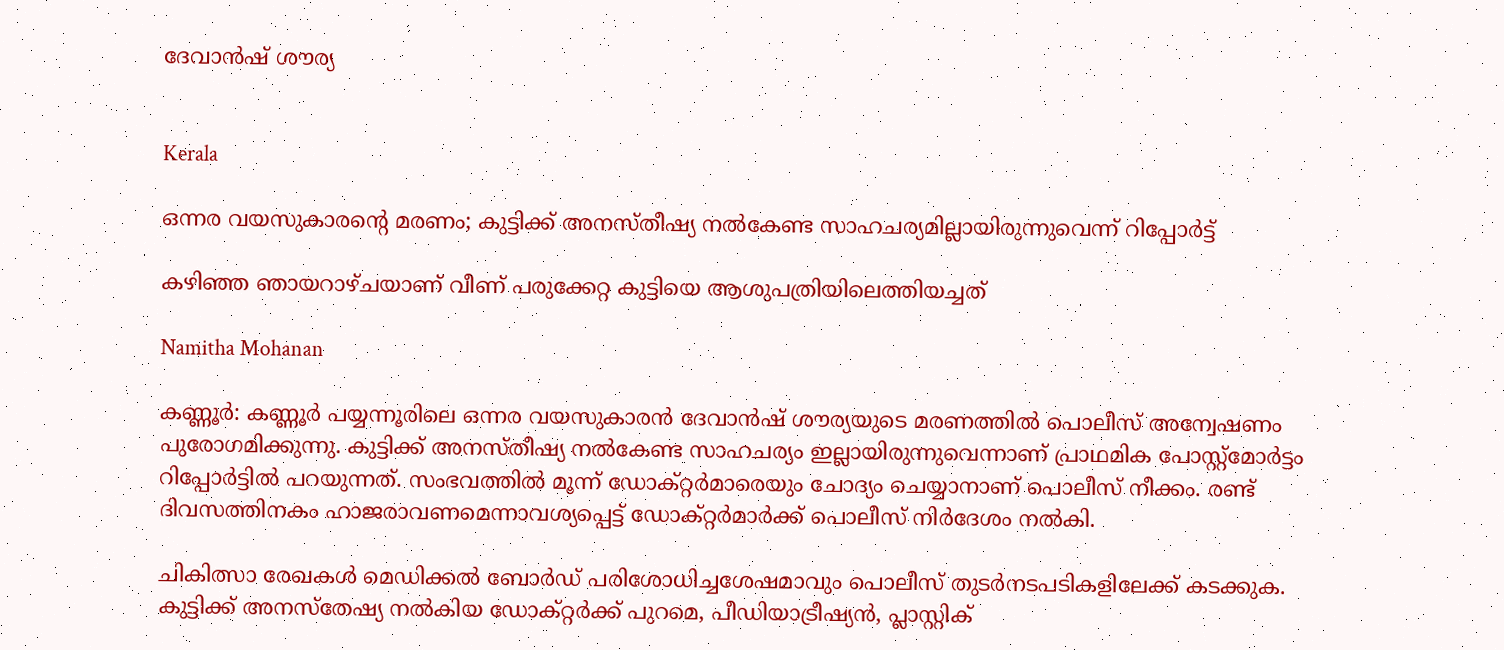ദേവാൻഷ് ശൗര്യ


Kerala

ഒന്നര വയസുകാരന്‍റെ മരണം; കുട്ടിക്ക് അനസ്തീഷ്യ നൽകേണ്ട സാഹചര്യമില്ലായിരുന്നുവെന്ന് റിപ്പോർട്ട്

കഴിഞ്ഞ ഞായറാഴ്ചയാണ് വീണ് പരുക്കേറ്റ കുട്ടിയെ ആശുപത്രിയിലെത്തിയച്ചത്

Namitha Mohanan

കണ്ണൂർ: കണ്ണൂർ പയ്യന്നൂരിലെ ഒന്നര വയസുകാരൻ ദേവാൻഷ് ശൗര്യയുടെ മരണത്തിൽ പൊലീസ് അന്വേഷണം പുരോഗമിക്കുന്നു. കുട്ടിക്ക് അനസ്തീഷ്യ നൽകേണ്ട സാഹചര്യം ഇല്ലായിരുന്നുവെന്നാണ് പ്രാഥമിക പോസ്റ്റ്മോർട്ടം റിപ്പോർട്ടില്‍ പറയുന്നത്. സംഭവത്തില്‍ മൂന്ന് ഡോക്റ്റർമാരെയും ചോദ്യം ചെയ്യാനാണ് പൊലീസ് നീക്കം. രണ്ട് ദിവസത്തിനകം ഹാജരാവണമെന്നാവശ്യപ്പെട്ട് ഡോക്റ്റർമാർക്ക് പൊലീസ് നിർദേശം നൽകി.

ചികിത്സാ രേഖകൾ മെഡിക്കൽ ബോർഡ് പരിശോധിച്ചശേഷമാവും പൊലീസ് തുടർനടപടികളിലേക്ക് കടക്കുക. കുട്ടിക്ക് അനസ്തേഷ്യ നൽകിയ ഡോക്റ്റർക്ക് പുറമെ, പീഡിയാട്രീഷ്യൻ, പ്ലാസ്റ്റിക്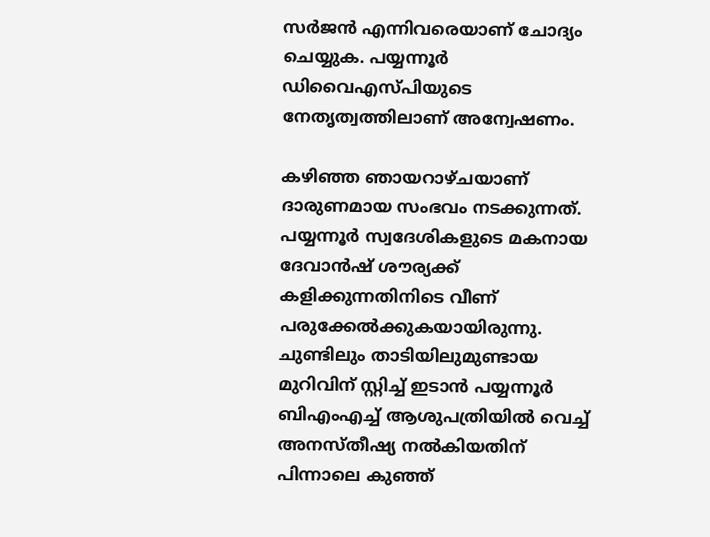സർജൻ എന്നിവരെയാണ് ചോദ്യം ചെയ്യുക. പയ്യന്നൂർ ഡിവൈഎസ്പിയുടെ നേതൃത്വത്തിലാണ് അന്വേഷണം.

കഴിഞ്ഞ ഞായറാഴ്ചയാണ് ദാരുണമായ സംഭവം നടക്കുന്നത്. പയ്യന്നൂർ സ്വദേശികളുടെ മകനായ ദേവാൻഷ് ശൗര്യക്ക് കളിക്കുന്നതിനിടെ വീണ് പരുക്കേൽക്കുകയായിരുന്നു. ചുണ്ടിലും താടിയിലുമുണ്ടായ മുറിവിന് സ്റ്റിച്ച് ഇടാൻ പയ്യന്നൂർ ബിഎംഎച്ച് ആശുപത്രിയിൽ വെച്ച് അനസ്തീഷ്യ നൽകിയതിന് പിന്നാലെ കുഞ്ഞ്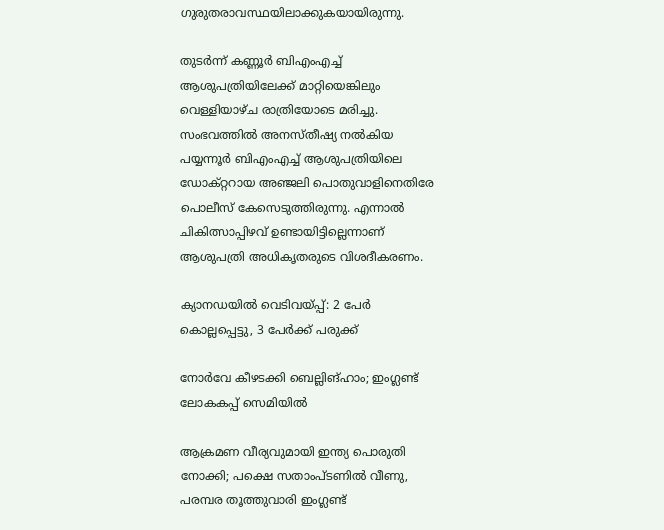ഗുരുതരാവസ്ഥയിലാക്കുകയായിരുന്നു.

തുടർന്ന് കണ്ണൂർ ബിഎംഎച്ച് ആശുപത്രിയിലേക്ക് മാറ്റിയെങ്കിലും വെള്ളിയാഴ്ച രാത്രിയോടെ മരിച്ചു. സംഭവത്തിൽ അനസ്തീഷ്യ നൽകിയ പയ്യന്നൂർ ബിഎംഎച്ച് ആശുപത്രിയിലെ ഡോക്റ്ററായ അഞ്ജലി പൊതുവാളിനെതിരേ പൊലീസ് കേസെടുത്തിരുന്നു. എന്നാൽ ചികിത്സാപ്പിഴവ് ഉണ്ടായിട്ടില്ലെന്നാണ് ആശുപത്രി അധികൃതരുടെ വിശദീകരണം.

ക‍്യാനഡയിൽ വെടിവയ്പ്പ്: 2 പേർ കൊല്ലപ്പെട്ടു, 3 പേർക്ക് പരുക്ക്

നോർവേ കീഴടക്കി ബെല്ലിങ്ഹാം; ഇംഗ്ലണ്ട് ലോകകപ്പ് സെമിയിൽ

ആക്രമണ വീര്യവുമായി ഇന്ത്യ പൊരുതി നോക്കി; പക്ഷെ സതാംപ്ടണിൽ വീണു, പരമ്പര തൂത്തുവാരി ഇംഗ്ലണ്ട്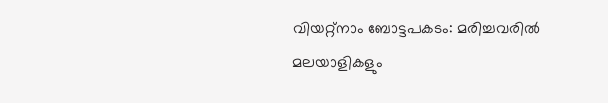വിയറ്റ്നാം ബോട്ടപകടം: മരിച്ചവരിൽ മലയാളികളും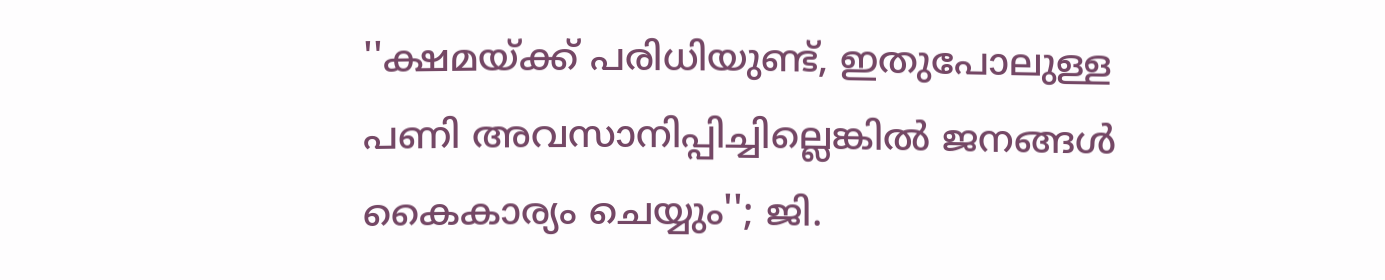''ക്ഷമയ്ക്ക് പരിധിയുണ്ട്, ഇതുപോലുള്ള പണി അവസാനിപ്പിച്ചില്ലെങ്കിൽ ജനങ്ങൾ കൈകാര‍്യം ചെയ്യും''; ജി.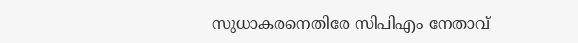സുധാകരനെതിരേ സിപിഎം നേതാവ്